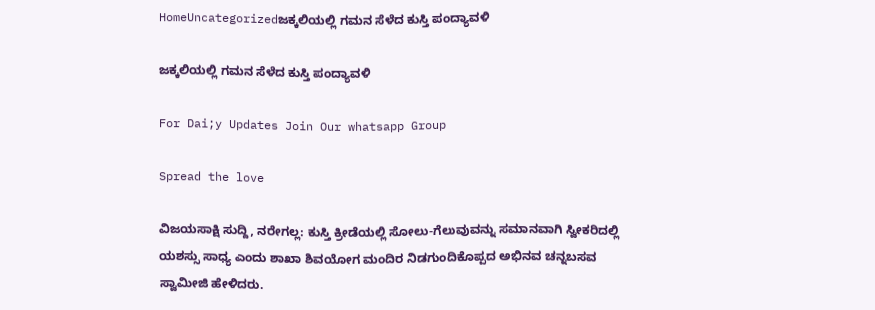HomeUncategorizedಜಕ್ಕಲಿಯಲ್ಲಿ ಗಮನ ಸೆಳೆದ ಕುಸ್ತಿ ಪಂದ್ಯಾವಳಿ

ಜಕ್ಕಲಿಯಲ್ಲಿ ಗಮನ ಸೆಳೆದ ಕುಸ್ತಿ ಪಂದ್ಯಾವಳಿ

For Dai;y Updates Join Our whatsapp Group

Spread the love

ವಿಜಯಸಾಕ್ಷಿ ಸುದ್ದಿ, ನರೇಗಲ್ಲ: ಕುಸ್ತಿ ಕ್ರೀಡೆಯಲ್ಲಿ ಸೋಲು-ಗೆಲುವುವನ್ನು ಸಮಾನವಾಗಿ ಸ್ವೀಕರಿದಲ್ಲಿ ಯಶಸ್ಸು ಸಾಧ್ಯ ಎಂದು ಶಾಖಾ ಶಿವಯೋಗ ಮಂದಿರ ನಿಡಗುಂದಿಕೊಪ್ಪದ ಅಭಿನವ ಚನ್ನಬಸವ ಸ್ವಾಮೀಜಿ ಹೇಳಿದರು.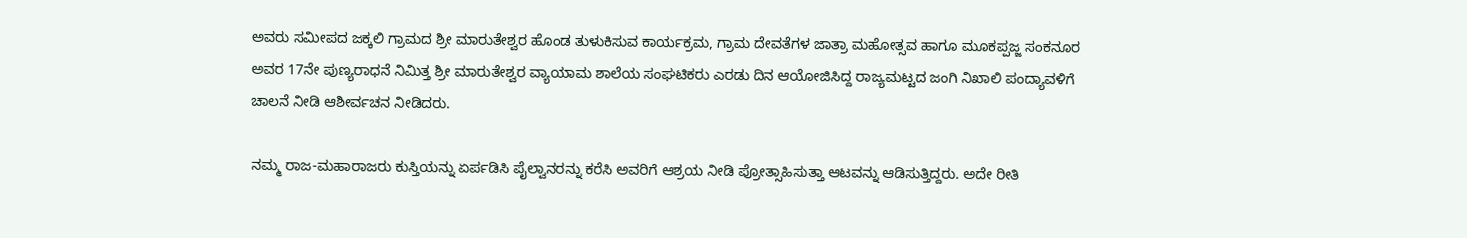ಅವರು ಸಮೀಪದ ಜಕ್ಕಲಿ ಗ್ರಾಮದ ಶ್ರೀ ಮಾರುತೇಶ್ವರ ಹೊಂಡ ತುಳುಕಿಸುವ ಕಾರ್ಯಕ್ರಮ, ಗ್ರಾಮ ದೇವತೆಗಳ ಜಾತ್ರಾ ಮಹೋತ್ಸವ ಹಾಗೂ ಮೂಕಪ್ಪಜ್ಜ ಸಂಕನೂರ ಅವರ 17ನೇ ಪುಣ್ಯರಾಧನೆ ನಿಮಿತ್ತ ಶ್ರೀ ಮಾರುತೇಶ್ವರ ವ್ಯಾಯಾಮ ಶಾಲೆಯ ಸಂಘಟಿಕರು ಎರಡು ದಿನ ಆಯೋಜಿಸಿದ್ದ ರಾಜ್ಯಮಟ್ಟದ ಜಂಗಿ ನಿಖಾಲಿ ಪಂದ್ಯಾವಳಿಗೆ ಚಾಲನೆ ನೀಡಿ ಆಶೀರ್ವಚನ ನೀಡಿದರು.

ನಮ್ಮ ರಾಜ-ಮಹಾರಾಜರು ಕುಸ್ತಿಯನ್ನು ಏರ್ಪಡಿಸಿ ಪೈಲ್ವಾನರನ್ನು ಕರೆಸಿ ಅವರಿಗೆ ಆಶ್ರಯ ನೀಡಿ ಪ್ರೋತ್ಸಾಹಿಸುತ್ತಾ ಆಟವನ್ನು ಆಡಿಸುತ್ತಿದ್ದರು. ಅದೇ ರೀತಿ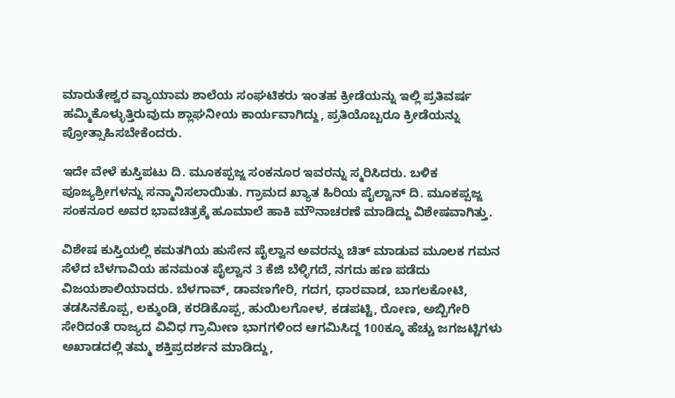ಮಾರುತೇಶ್ವರ ವ್ಯಾಯಾಮ ಶಾಲೆಯ ಸಂಘಟಿಕರು ಇಂತಹ ಕ್ರೀಡೆಯನ್ನು ಇಲ್ಲಿ ಪ್ರತಿವರ್ಷ ಹಮ್ಮಿಕೊಳ್ಳುತ್ತಿರುವುದು ಶ್ಲಾಘನೀಯ ಕಾರ್ಯವಾಗಿದ್ದು, ಪ್ರತಿಯೊಬ್ಬರೂ ಕ್ರೀಡೆಯನ್ನು ಪ್ರೋತ್ಸಾಹಿಸಬೇಕೆಂದರು.

ಇದೇ ವೇಳೆ ಕುಸ್ತಿಪಟು ದಿ. ಮೂಕಪ್ಪಜ್ಜ ಸಂಕನೂರ ಇವರನ್ನು ಸ್ಮರಿಸಿದರು. ಬಳಿಕ ಪೂಜ್ಯಶ್ರೀಗಳನ್ನು ಸನ್ಮಾನಿಸಲಾಯಿತು. ಗ್ರಾಮದ ಖ್ಯಾತ ಹಿರಿಯ ಪೈಲ್ವಾನ್ ದಿ. ಮೂಕಪ್ಪಜ್ಜ ಸಂಕನೂರ ಅವರ ಭಾವಚಿತ್ರಕ್ಕೆ ಹೂಮಾಲೆ ಹಾಕಿ ಮೌನಾಚರಣೆ ಮಾಡಿದ್ದು ವಿಶೇಷವಾಗಿತ್ತು.

ವಿಶೇಷ ಕುಸ್ತಿಯಲ್ಲಿ ಕಮತಗಿಯ ಹುಸೇನ ಪೈಲ್ವಾನ ಅವರನ್ನು ಚಿತ್ ಮಾಡುವ ಮೂಲಕ ಗಮನ ಸೆಳೆದ ಬೆಳಗಾವಿಯ ಹನಮಂತ ಪೈಲ್ವಾನ 3 ಕೆಜಿ ಬೆಳ್ಳಿಗದೆ, ನಗದು ಹಣ ಪಡೆದು ವಿಜಯಶಾಲಿಯಾದರು. ಬೆಳಗಾವ್, ಡಾವಣಗೇರಿ, ಗದಗ, ಧಾರವಾಡ, ಬಾಗಲಕೋಟಿ, ತಡಸಿನಕೊಪ್ಪ, ಲಕ್ಕುಂಡಿ, ಕರಡಿಕೊಪ್ಪ, ಹುಯಿಲಗೋಳ, ಕಡಪಟ್ಟಿ, ರೋಣ, ಅಬ್ಬಿಗೇರಿ ಸೇರಿದಂತೆ ರಾಜ್ಯದ ವಿವಿಧ ಗ್ರಾಮೀಣ ಭಾಗಗಳಿಂದ ಆಗಮಿಸಿದ್ದ 100ಕ್ಕೂ ಹೆಚ್ಚು ಜಗಜಟ್ಟಿಗಳು ಅಖಾಡದಲ್ಲಿ ತಮ್ಮ ಶಕ್ತಿಪ್ರದರ್ಶನ ಮಾಡಿದ್ದು,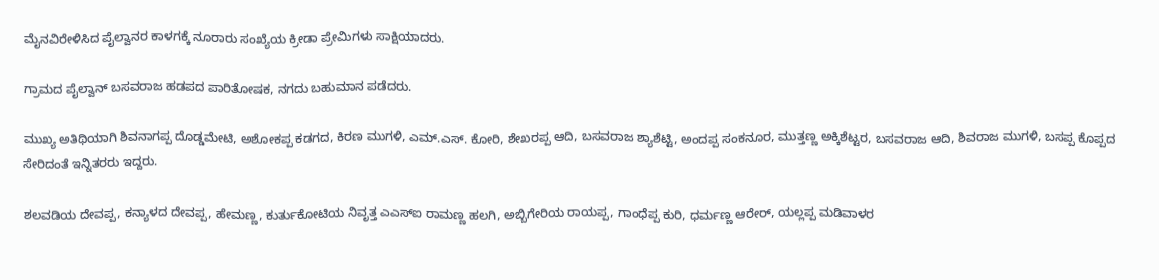ಮೈನವಿರೇಳಿಸಿದ ಪೈಲ್ವಾನರ ಕಾಳಗಕ್ಕೆ ನೂರಾರು ಸಂಖ್ಯೆಯ ಕ್ರೀಡಾ ಪ್ರೇಮಿಗಳು ಸಾಕ್ಷಿಯಾದರು.

ಗ್ರಾಮದ ಪೈಲ್ವಾನ್ ಬಸವರಾಜ ಹಡಪದ ಪಾರಿತೋಷಕ, ನಗದು ಬಹುಮಾನ ಪಡೆದರು.

ಮುಖ್ಯ ಅತಿಥಿಯಾಗಿ ಶಿವನಾಗಪ್ಪ ದೊಡ್ಡಮೇಟಿ, ಅಶೋಕಪ್ಪ ಕಡಗದ, ಕಿರಣ ಮುಗಳಿ, ಎಮ್.ಎಸ್. ಕೋರಿ, ಶೇಖರಪ್ಪ ಆದಿ, ಬಸವರಾಜ ಶ್ಯಾಶೆಟ್ಟಿ, ಅಂದಪ್ಪ ಸಂಕನೂರ, ಮುತ್ತಣ್ಣ ಅಕ್ಕಿಶೆಟ್ಟರ, ಬಸವರಾಜ ಆದಿ, ಶಿವರಾಜ ಮುಗಳಿ, ಬಸಪ್ಪ ಕೊಪ್ಪದ ಸೇರಿದಂತೆ ಇನ್ನಿತರರು ಇದ್ದರು.

ಶಲವಡಿಯ ದೇವಪ್ಪ, ಕನ್ಯಾಳದ ದೇವಪ್ಪ, ಹೇಮಣ್ಣ, ಕುರ್ತುಕೋಟಿಯ ನಿವೃತ್ತ ಎಎಸ್‌ಐ ರಾಮಣ್ಣ ಹಲಗಿ, ಅಬ್ಬಿಗೇರಿಯ ರಾಯಪ್ಪ, ಗಾಂಧೆಪ್ಪ ಕುರಿ, ಧರ್ಮಣ್ಣ ಆರೇರ್, ಯಲ್ಲಪ್ಪ ಮಡಿವಾಳರ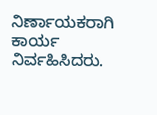ನಿರ್ಣಾಯಕರಾಗಿ ಕಾರ್ಯ ನಿರ್ವಹಿಸಿದರು.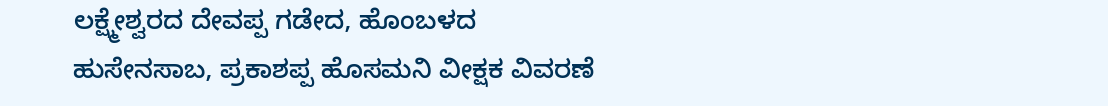ಲಕ್ಷ್ಮೇಶ್ವರದ ದೇವಪ್ಪ ಗಡೇದ, ಹೊಂಬಳದ ಹುಸೇನಸಾಬ, ಪ್ರಕಾಶಪ್ಪ ಹೊಸಮನಿ ವೀಕ್ಷಕ ವಿವರಣೆ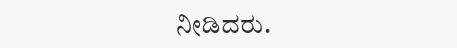ನೀಡಿದರು.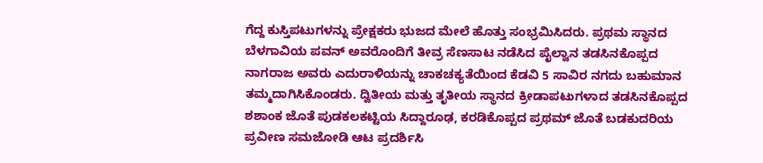ಗೆದ್ದ ಕುಸ್ತಿಪಟುಗಳನ್ನು ಪ್ರೇಕ್ಷಕರು ಭುಜದ ಮೇಲೆ ಹೊತ್ತು ಸಂಭ್ರಮಿಸಿದರು. ಪ್ರಥಮ ಸ್ಥಾನದ ಬೆಳಗಾವಿಯ ಪವನ್ ಅವರೊಂದಿಗೆ ತೀವ್ರ ಸೆಣಸಾಟ ನಡೆಸಿದ ಪೈಲ್ವಾನ ತಡಸಿನಕೊಪ್ಪದ ನಾಗರಾಜ ಅವರು ಎದುರಾಳಿಯನ್ನು ಚಾಕಚಕ್ಯತೆಯಿಂದ ಕೆಡವಿ 5 ಸಾವಿರ ನಗದು ಬಹುಮಾನ ತಮ್ಮದಾಗಿಸಿಕೊಂಡರು. ದ್ವಿತೀಯ ಮತ್ತು ತೃತೀಯ ಸ್ಥಾನದ ಕ್ರೀಡಾಪಟುಗಳಾದ ತಡಸಿನಕೊಪ್ಪದ ಶಶಾಂಕ ಜೊತೆ ಪುಡಕಲಕಟ್ಟಿಯ ಸಿದ್ದಾರೂಢ, ಕರಡಿಕೊಪ್ಪದ ಪ್ರಥಮ್ ಜೊತೆ ಬಡಕುದರಿಯ ಪ್ರವೀಣ ಸಮಜೋಡಿ ಆಟ ಪ್ರದರ್ಶಿಸಿ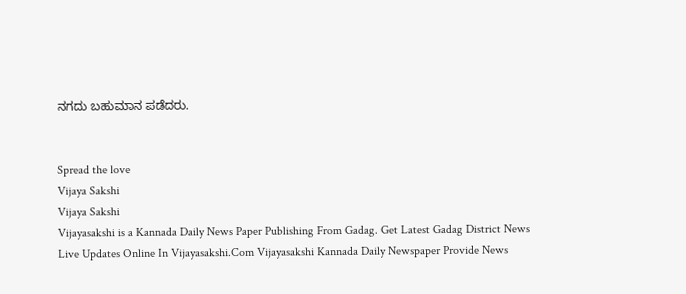ನಗದು ಬಹುಮಾನ ಪಡೆದರು.


Spread the love
Vijaya Sakshi
Vijaya Sakshi
Vijayasakshi is a Kannada Daily News Paper Publishing From Gadag. Get Latest Gadag District News Live Updates Online In Vijayasakshi.Com Vijayasakshi Kannada Daily Newspaper Provide News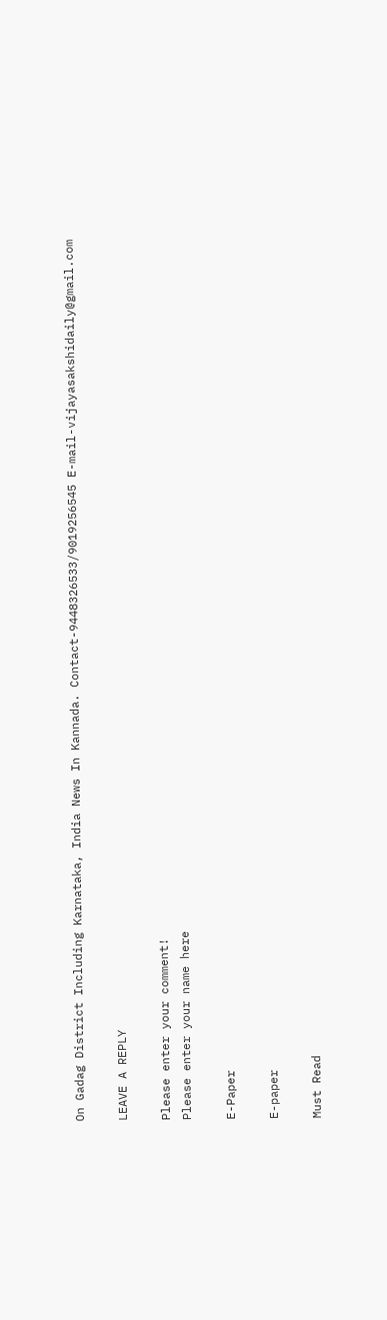On Gadag District Including Karnataka, India News In Kannada. Contact-9448326533/9019256545 E-mail-vijayasakshidaily@gmail.com

LEAVE A REPLY

Please enter your comment!
Please enter your name here

E-Paper

E-paper

Must Read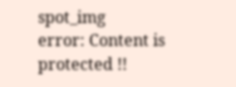spot_img
error: Content is protected !!